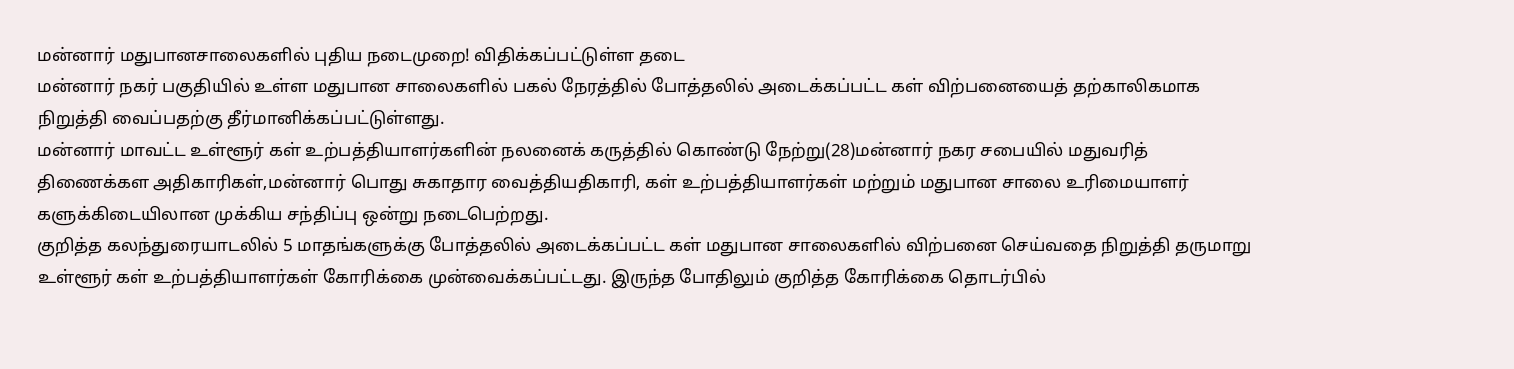மன்னார் மதுபானசாலைகளில் புதிய நடைமுறை! விதிக்கப்பட்டுள்ள தடை
மன்னார் நகர் பகுதியில் உள்ள மதுபான சாலைகளில் பகல் நேரத்தில் போத்தலில் அடைக்கப்பட்ட கள் விற்பனையைத் தற்காலிகமாக நிறுத்தி வைப்பதற்கு தீர்மானிக்கப்பட்டுள்ளது.
மன்னார் மாவட்ட உள்ளூர் கள் உற்பத்தியாளர்களின் நலனைக் கருத்தில் கொண்டு நேற்று(28)மன்னார் நகர சபையில் மதுவரித் திணைக்கள அதிகாரிகள்,மன்னார் பொது சுகாதார வைத்தியதிகாரி, கள் உற்பத்தியாளர்கள் மற்றும் மதுபான சாலை உரிமையாளர் களுக்கிடையிலான முக்கிய சந்திப்பு ஒன்று நடைபெற்றது.
குறித்த கலந்துரையாடலில் 5 மாதங்களுக்கு போத்தலில் அடைக்கப்பட்ட கள் மதுபான சாலைகளில் விற்பனை செய்வதை நிறுத்தி தருமாறு உள்ளூர் கள் உற்பத்தியாளர்கள் கோரிக்கை முன்வைக்கப்பட்டது. இருந்த போதிலும் குறித்த கோரிக்கை தொடர்பில்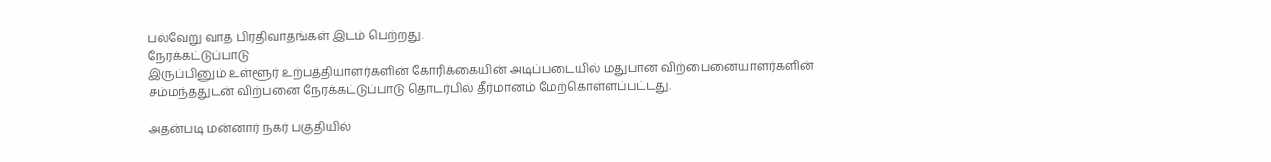பல்வேறு வாத பிரதிவாதங்கள் இடம் பெற்றது.
நேரக்கட்டுப்பாடு
இருப்பினும் உள்ளூர் உற்பத்தியாளர்களின் கோரிக்கையின் அடிப்படையில் மதுபான விற்பைனையாளர்களின் சம்மந்ததுடன் விற்பனை நேரக்கட்டுப்பாடு தொடர்பில் தீர்மானம் மேற்கொள்ளப்பட்டது.

அதன்படி மன்னார் நகர் பகுதியில்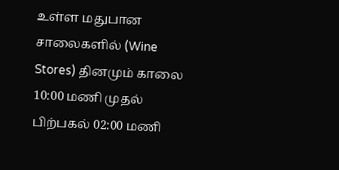உள்ள மதுபான சாலைகளில் (Wine Stores) தினமும் காலை 10:00 மணி முதல் பிற்பகல் 02:00 மணி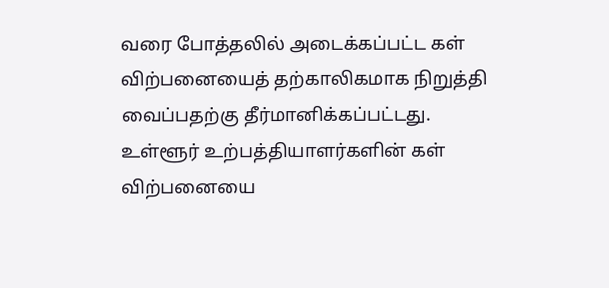வரை போத்தலில் அடைக்கப்பட்ட கள் விற்பனையைத் தற்காலிகமாக நிறுத்தி வைப்பதற்கு தீர்மானிக்கப்பட்டது.
உள்ளூர் உற்பத்தியாளர்களின் கள் விற்பனையை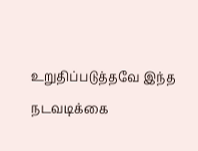உறுதிப்படுத்தவே இந்த நடவடிக்கை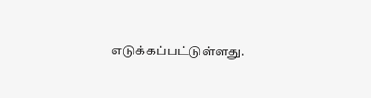எடுக்கப்பட்டுள்ளது.